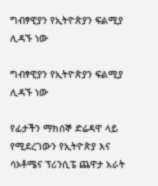ግብፃዊያን የኢትዮጵያን ፍልሚያ ሊዳኙ ነው

ግብፃዊያን የኢትዮጵያን ፍልሚያ ሊዳኙ ነው

የፊታችን ማክሰኞ ድሬዳዋ ላይ የሚደረገውን የኢትዮጵያ እና ሳኦቶሜና ፕሪንሲፔ ጨዋታ አራት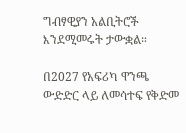ግብፃዊያን አልቢትሮች እንደሚመሩት ታውቋል።

በ2027 የአፍሪካ ዋንጫ ውድድር ላይ ለመሳተፍ የቅድመ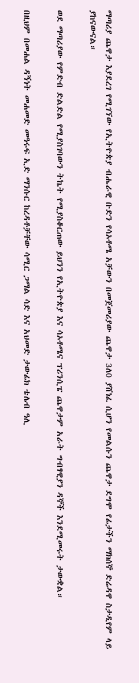ማጣሪያ ጨዋታ እያደረገ የሚገኘው የኢትዮጵያ ብሔራዊ ቡድን የሳኦቶሜ አቻውን በመጀመሪያው ጨዋታ 3ለ0 ያሸነፈ ሲሆን የመልሱን ጨዋታ ደግሞ የፊታችን ማክሰኞ ድሬዳዋ ስታዲየም ላይ ያከናውናል።

ወደ ማጣሪያው የምድብ ድልድል የሚያስገባውን ትኬት የሚያስቆርጠው ይህንን የኢትዮጵያ እና ሳኦቶሜና ፕሪንሲፔ ጨዋታም አራት ግብፃዊያን ዳኞች እንደሚመሩት ታውቋል።

በዚህም በመሐል ዳኝነት መሐመድ መዓሩፍ ኢድ ማንሱር ከረዳቶቻቸው ሳሚር ጋማል ሳድ እና አህመድ ታውፊክ ቴሌብ ዓሊ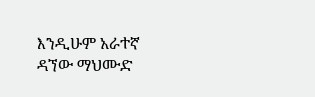እንዲሁም አራተኛ ዳኘው ማህሙድ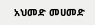አህመድ መሀመድ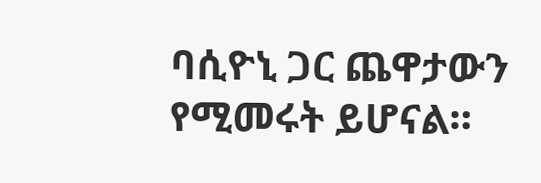ባሲዮኒ ጋር ጨዋታውን የሚመሩት ይሆናል።